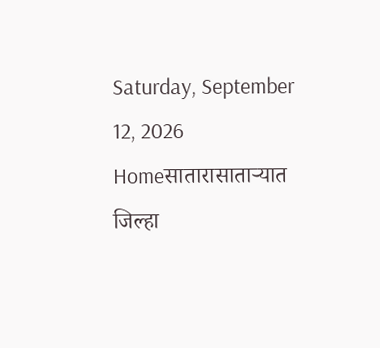Saturday, September 12, 2026
Homeसातारासाताऱ्यात जिल्हा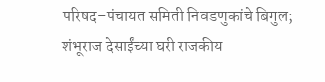परिषद–पंचायत समिती निवडणुकांचे बिगुल; शंभूराज देसाईंच्या घरी राजकीय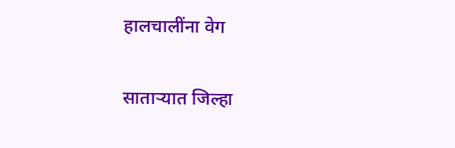हालचालींना वेग

साताऱ्यात जिल्हा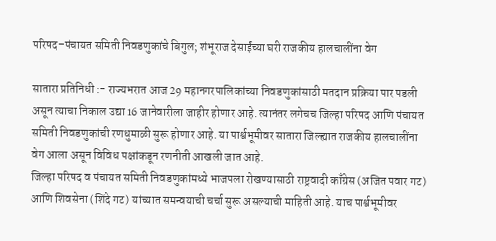परिषद–पंचायत समिती निवडणुकांचे बिगुल; शंभूराज देसाईंच्या घरी राजकीय हालचालींना वेग

सातारा प्रतिनिधी :- राज्यभरात आज 29 महानगरपालिकांच्या निवडणुकांसाठी मतदान प्रक्रिया पार पडली असून त्याचा निकाल उद्या 16 जानेवारीला जाहीर होणार आहे. त्यानंतर लगेचच जिल्हा परिषद आणि पंचायत समिती निवडणुकांची रणधुमाळी सुरू होणार आहे. या पार्श्वभूमीवर सातारा जिल्ह्यात राजकीय हालचालींना वेग आला असून विविध पक्षांकडून रणनीती आखली जात आहे.
जिल्हा परिषद व पंचायत समिती निवडणुकांमध्ये भाजपला रोखण्यासाठी राष्ट्रवादी काँग्रेस (अजित पवार गट) आणि शिवसेना (शिंदे गट) यांच्यात समन्वयाची चर्चा सुरू असल्याची माहिती आहे. याच पार्श्वभूमीवर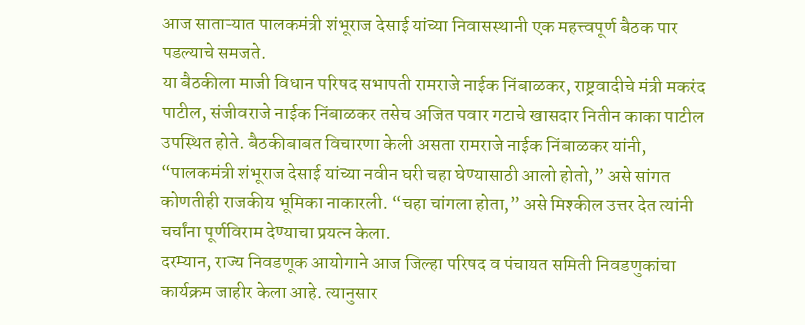आज साताऱ्यात पालकमंत्री शंभूराज देसाई यांच्या निवासस्थानी एक महत्त्वपूर्ण बैठक पार पडल्याचे समजते.
या बैठकीला माजी विधान परिषद सभापती रामराजे नाईक निंबाळकर, राष्ट्रवादीचे मंत्री मकरंद पाटील, संजीवराजे नाईक निंबाळकर तसेच अजित पवार गटाचे खासदार नितीन काका पाटील उपस्थित होते. बैठकीबाबत विचारणा केली असता रामराजे नाईक निंबाळकर यांनी, “पालकमंत्री शंभूराज देसाई यांच्या नवीन घरी चहा घेण्यासाठी आलो होतो,” असे सांगत कोणतीही राजकीय भूमिका नाकारली. “चहा चांगला होता,” असे मिश्कील उत्तर देत त्यांनी चर्चांना पूर्णविराम देण्याचा प्रयत्न केला.
दरम्यान, राज्य निवडणूक आयोगाने आज जिल्हा परिषद व पंचायत समिती निवडणुकांचा कार्यक्रम जाहीर केला आहे. त्यानुसार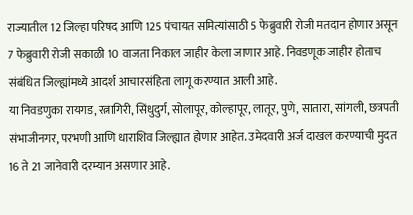राज्यातील 12 जिल्हा परिषद आणि 125 पंचायत समित्यांसाठी 5 फेब्रुवारी रोजी मतदान होणार असून 7 फेब्रुवारी रोजी सकाळी 10 वाजता निकाल जाहीर केला जाणार आहे. निवडणूक जाहीर होताच संबंधित जिल्ह्यांमध्ये आदर्श आचारसंहिता लागू करण्यात आली आहे.
या निवडणुका रायगड, रत्नागिरी, सिंधुदुर्ग, सोलापूर, कोल्हापूर, लातूर, पुणे, सातारा, सांगली, छत्रपती संभाजीनगर, परभणी आणि धाराशिव जिल्ह्यात होणार आहेत. उमेदवारी अर्ज दाखल करण्याची मुदत 16 ते 21 जानेवारी दरम्यान असणार आहे.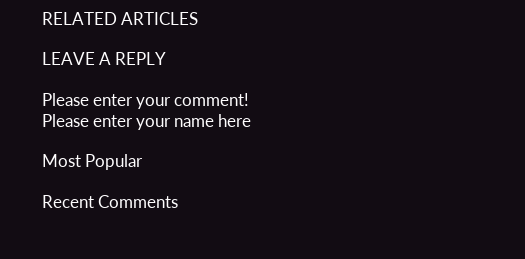RELATED ARTICLES

LEAVE A REPLY

Please enter your comment!
Please enter your name here

Most Popular

Recent Comments